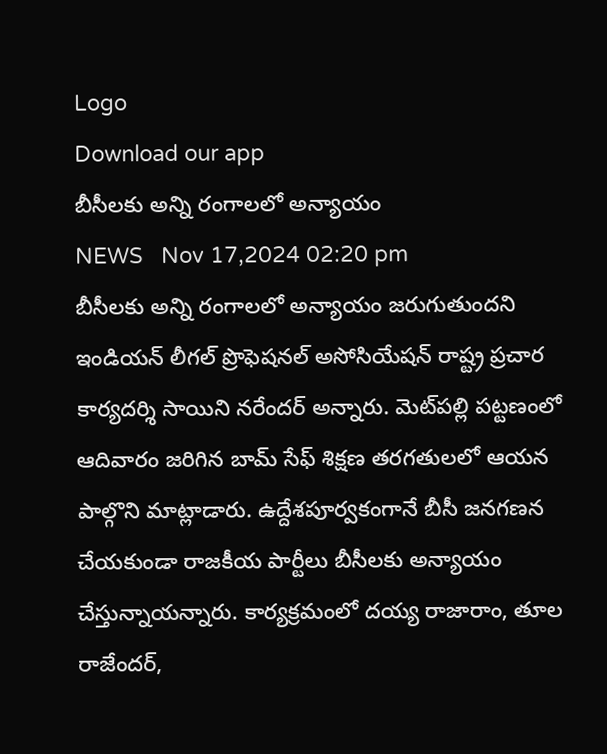Logo
Download our app
బీసీలకు అన్ని రంగాలలో అన్యాయం
NEWS   Nov 17,2024 02:20 pm
బీసీలకు అన్ని రంగాలలో అన్యాయం జరుగుతుందని ఇండియన్ లీగల్ ప్రొఫెషనల్ అసోసియేషన్ రాష్ట్ర ప్రచార కార్యదర్శి సాయిని నరేందర్ అన్నారు. మెట్‌ప‌ల్లి పట్టణంలో ఆదివారం జరిగిన బామ్ సేఫ్ శిక్షణ తరగతులలో ఆయన పాల్గొని మాట్లాడారు. ఉద్దేశపూర్వకంగానే బీసీ జనగణన చేయకుండా రాజకీయ పార్టీలు బీసీలకు అన్యాయం చేస్తున్నాయన్నారు. కార్యక్రమంలో దయ్య రాజారాం, తూల రాజేందర్,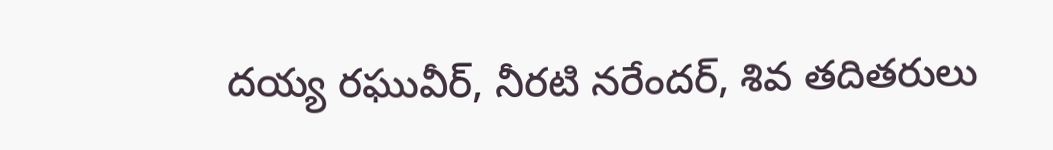దయ్య రఘువీర్, నీరటి నరేందర్, శివ తదితరులు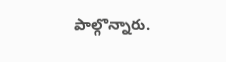పాల్గొన్నారు.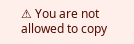⚠ You are not allowed to copy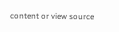content or view source